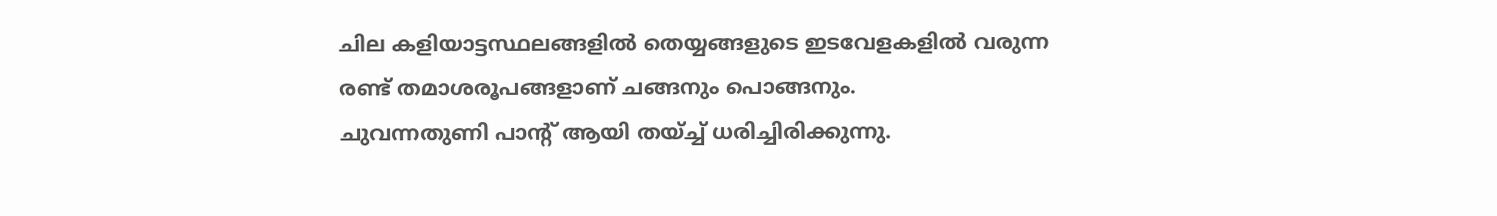ചില കളിയാട്ടസ്ഥലങ്ങളിൽ തെയ്യങ്ങളുടെ ഇടവേളകളിൽ വരുന്ന രണ്ട് തമാശരൂപങ്ങളാണ് ചങ്ങനും പൊങ്ങനും.
ചുവന്നതുണി പാന്റ് ആയി തയ്ച്ച് ധരിച്ചിരിക്കുന്നു.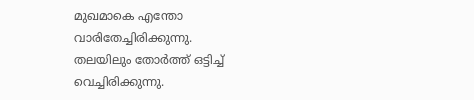മുഖമാകെ എന്തോ വാരിതേച്ചിരിക്കുന്നു.
തലയിലും തോർത്ത് ഒട്ടിച്ച് വെച്ചിരിക്കുന്നു.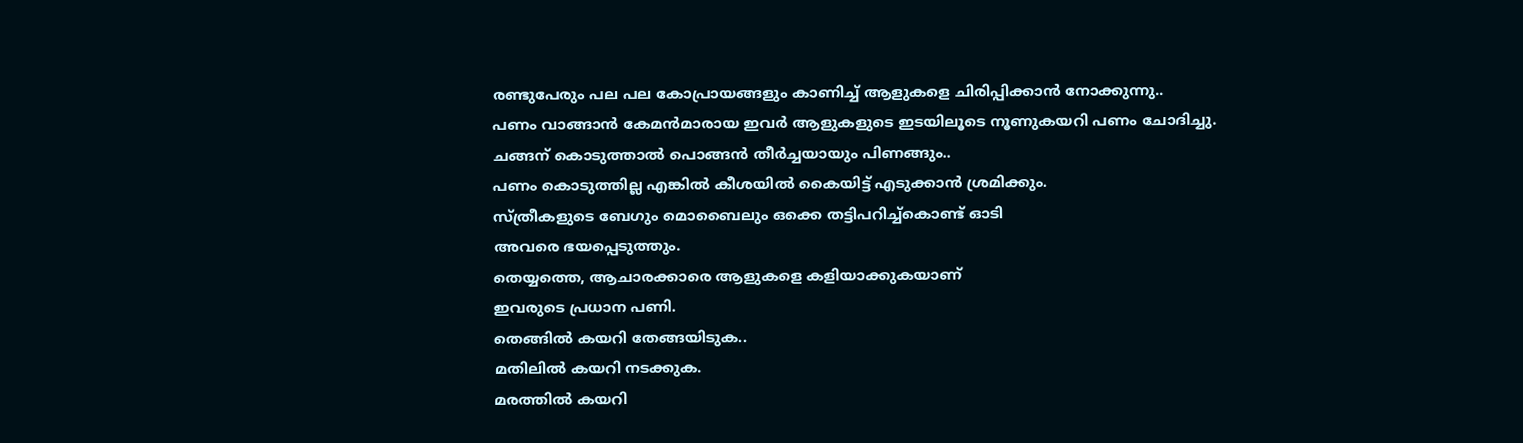രണ്ടുപേരും പല പല കോപ്രായങ്ങളും കാണിച്ച് ആളുകളെ ചിരിപ്പിക്കാൻ നോക്കുന്നു..
പണം വാങ്ങാൻ കേമൻമാരായ ഇവർ ആളുകളുടെ ഇടയിലൂടെ നൂണുകയറി പണം ചോദിച്ചു.
ചങ്ങന് കൊടുത്താൽ പൊങ്ങൻ തീർച്ചയായും പിണങ്ങും..
പണം കൊടുത്തില്ല എങ്കിൽ കീശയിൽ കൈയിട്ട് എടുക്കാൻ ശ്രമിക്കും.
സ്ത്രീകളുടെ ബേഗും മൊബൈലും ഒക്കെ തട്ടിപറിച്ച്കൊണ്ട് ഓടി
അവരെ ഭയപ്പെടുത്തും.
തെയ്യത്തെ, ആചാരക്കാരെ ആളുകളെ കളിയാക്കുകയാണ്
ഇവരുടെ പ്രധാന പണി.
തെങ്ങിൽ കയറി തേങ്ങയിടുക..
മതിലിൽ കയറി നടക്കുക.
മരത്തിൽ കയറി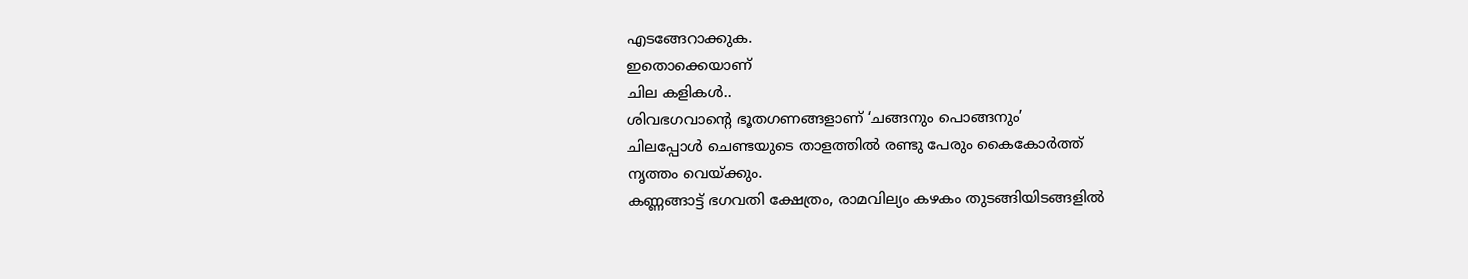എടങ്ങേറാക്കുക.
ഇതൊക്കെയാണ്
ചില കളികൾ..
ശിവഭഗവാന്റെ ഭൂതഗണങ്ങളാണ് ‘ചങ്ങനും പൊങ്ങനും’
ചിലപ്പോൾ ചെണ്ടയുടെ താളത്തിൽ രണ്ടു പേരും കൈകോർത്ത്
നൃത്തം വെയ്ക്കും.
കണ്ണങ്ങാട്ട് ഭഗവതി ക്ഷേത്രം, രാമവില്യം കഴകം തുടങ്ങിയിടങ്ങളിൽ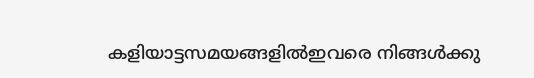കളിയാട്ടസമയങ്ങളിൽഇവരെ നിങ്ങൾക്കു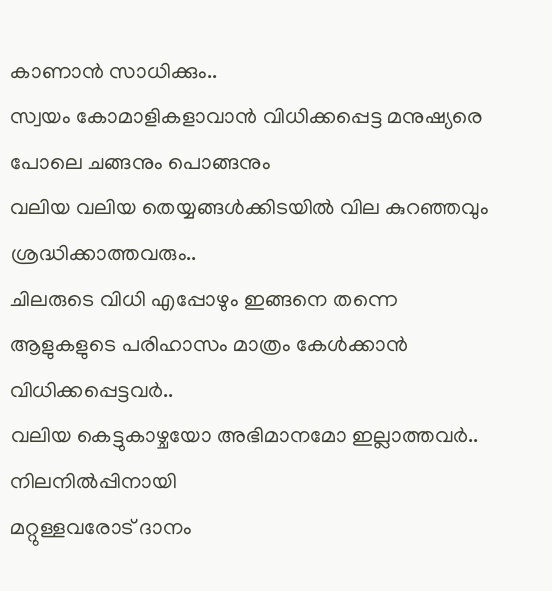കാണാൻ സാധിക്കും..
സ്വയം കോമാളികളാവാൻ വിധിക്കപ്പെട്ട മനുഷ്യരെ പോലെ ചങ്ങനും പൊങ്ങനും
വലിയ വലിയ തെയ്യങ്ങൾക്കിടയിൽ വില കുറഞ്ഞവും ശ്രദ്ധിക്കാത്തവരും..
ചിലരുടെ വിധി എപ്പോഴും ഇങ്ങനെ തന്നെ ആളുകളുടെ പരിഹാസം മാത്രം കേൾക്കാൻ വിധിക്കപ്പെട്ടവർ..
വലിയ കെട്ടുകാഴ്ചയോ അഭിമാനമോ ഇല്ലാത്തവർ.. നിലനിൽപ്പിനായി
മറ്റുള്ളവരോട് ദാനം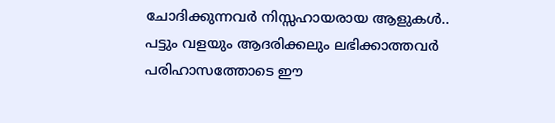ചോദിക്കുന്നവർ നിസ്സഹായരായ ആളുകൾ..
പട്ടും വളയും ആദരിക്കലും ലഭിക്കാത്തവർ
പരിഹാസത്തോടെ ഈ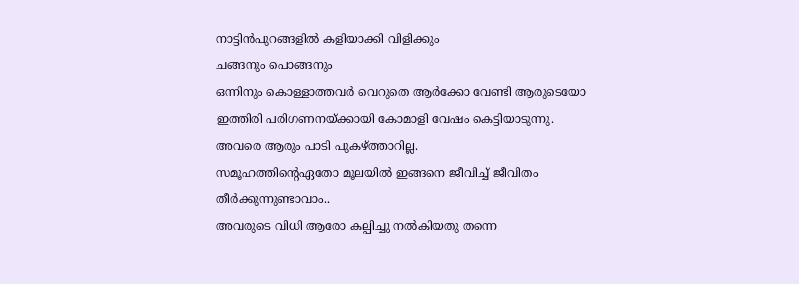നാട്ടിൻപുറങ്ങളിൽ കളിയാക്കി വിളിക്കും
ചങ്ങനും പൊങ്ങനും
ഒന്നിനും കൊള്ളാത്തവർ വെറുതെ ആർക്കോ വേണ്ടി ആരുടെയോ
ഇത്തിരി പരിഗണനയ്ക്കായി കോമാളി വേഷം കെട്ടിയാടുന്നു. അവരെ ആരും പാടി പുകഴ്ത്താറില്ല.
സമൂഹത്തിന്റെഏതോ മൂലയിൽ ഇങ്ങനെ ജീവിച്ച് ജീവിതം തീർക്കുന്നുണ്ടാവാം..
അവരുടെ വിധി ആരോ കല്പിച്ചു നൽകിയതു തന്നെ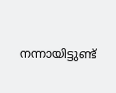നന്നായിട്ടുണ്ട്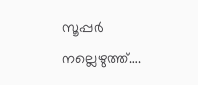സൂപ്പർ
നല്ലെഴുത്ത്….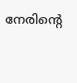നേരിന്റെ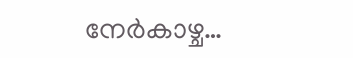നേർകാഴ്ച…